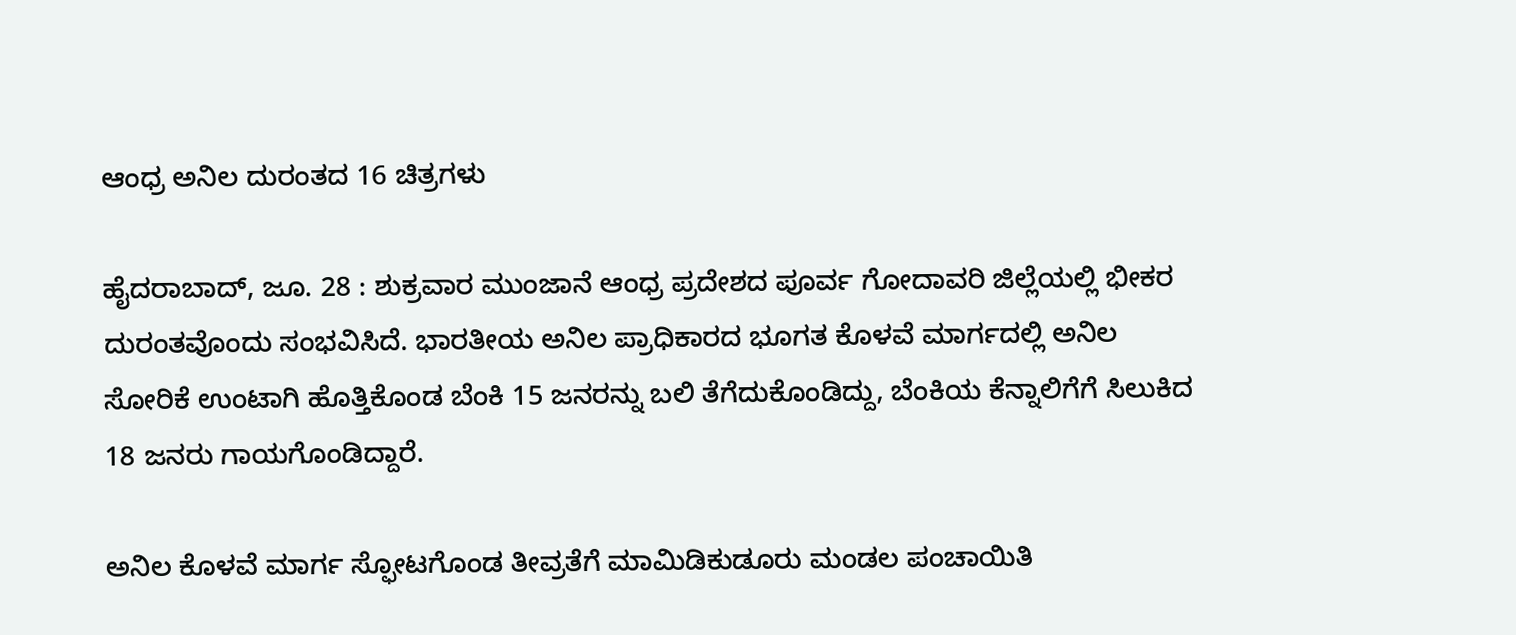ಆಂಧ್ರ ಅನಿಲ ದುರಂತದ 16 ಚಿತ್ರಗಳು

ಹೈದರಾಬಾದ್, ಜೂ. 28 : ಶುಕ್ರವಾರ ಮುಂಜಾನೆ ಆಂಧ್ರ ಪ್ರದೇಶದ ಪೂರ್ವ ಗೋದಾವರಿ ಜಿಲ್ಲೆಯಲ್ಲಿ ಭೀಕರ ದುರಂತವೊಂದು ಸಂಭವಿಸಿದೆ. ಭಾರತೀಯ ಅನಿಲ ಪ್ರಾಧಿಕಾರದ ಭೂಗತ ಕೊಳವೆ ಮಾರ್ಗದಲ್ಲಿ ಅನಿಲ ಸೋರಿಕೆ ಉಂಟಾಗಿ ಹೊತ್ತಿಕೊಂಡ ಬೆಂಕಿ 15 ಜನರನ್ನು ಬಲಿ ತೆಗೆದುಕೊಂಡಿದ್ದು, ಬೆಂಕಿಯ ಕೆನ್ನಾಲಿಗೆಗೆ ಸಿಲುಕಿದ 18 ಜನರು ಗಾಯಗೊಂಡಿದ್ದಾರೆ.

ಅನಿಲ ಕೊಳವೆ ಮಾರ್ಗ ಸ್ಫೋಟಗೊಂಡ ತೀವ್ರತೆಗೆ ಮಾಮಿಡಿಕುಡೂರು ಮಂಡಲ ಪಂಚಾಯಿತಿ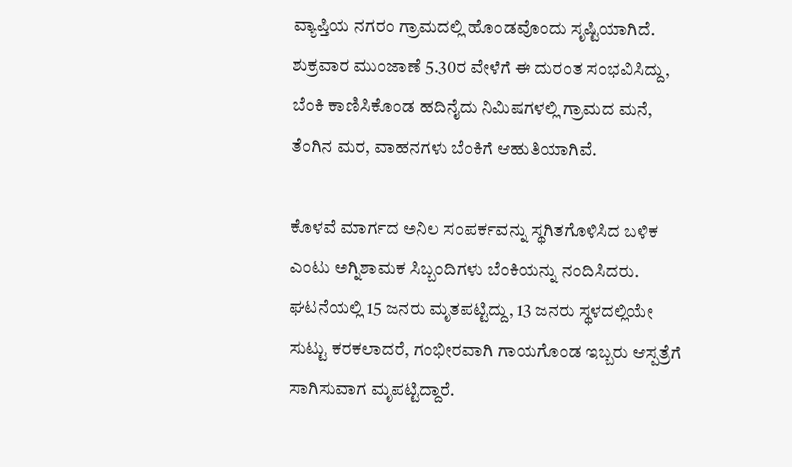ವ್ಯಾಪ್ತಿಯ ನಗರಂ ಗ್ರಾಮದಲ್ಲಿ ಹೊಂಡವೊಂದು ಸೃಷ್ಟಿಯಾಗಿದೆ. ಶುಕ್ರವಾರ ಮುಂಜಾಣೆ 5.30ರ ವೇಳೆಗೆ ಈ ದುರಂತ ಸಂಭವಿಸಿದ್ದು, ಬೆಂಕಿ ಕಾಣಿಸಿಕೊಂಡ ಹದಿನೈದು ನಿಮಿಷಗಳಲ್ಲಿ ಗ್ರಾಮದ ಮನೆ, ತೆಂಗಿನ ಮರ, ವಾಹನಗಳು ಬೆಂಕಿಗೆ ಆಹುತಿಯಾಗಿವೆ.

ಕೊಳವೆ ಮಾರ್ಗದ ಅನಿಲ ಸಂಪರ್ಕವನ್ನು ಸ್ಥಗಿತಗೊಳಿಸಿದ ಬಳಿಕ ಎಂಟು ಅಗ್ನಿಶಾಮಕ ಸಿಬ್ಬಂದಿಗಳು ಬೆಂಕಿಯನ್ನು ನಂದಿಸಿದರು. ಘಟನೆಯಲ್ಲಿ 15 ಜನರು ಮೃತಪಟ್ಟಿದ್ದು, 13 ಜನರು ಸ್ಥಳದಲ್ಲಿಯೇ ಸುಟ್ಟು ಕರಕಲಾದರೆ, ಗಂಭೀರವಾಗಿ ಗಾಯಗೊಂಡ ಇಬ್ಬರು ಆಸ್ಪತ್ರೆಗೆ ಸಾಗಿಸುವಾಗ ಮೃಪಟ್ಟಿದ್ದಾರೆ.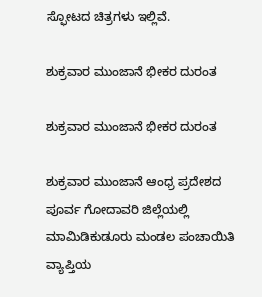ಸ್ಫೋಟದ ಚಿತ್ರಗಳು ಇಲ್ಲಿವೆ.

ಶುಕ್ರವಾರ ಮುಂಜಾನೆ ಭೀಕರ ದುರಂತ

ಶುಕ್ರವಾರ ಮುಂಜಾನೆ ಭೀಕರ ದುರಂತ

ಶುಕ್ರವಾರ ಮುಂಜಾನೆ ಆಂಧ್ರ ಪ್ರದೇಶದ ಪೂರ್ವ ಗೋದಾವರಿ ಜಿಲ್ಲೆಯಲ್ಲಿ ಮಾಮಿಡಿಕುಡೂರು ಮಂಡಲ ಪಂಚಾಯಿತಿ ವ್ಯಾಪ್ತಿಯ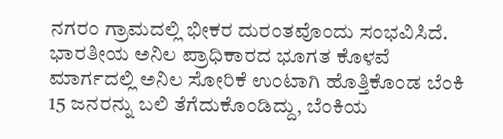ನಗರಂ ಗ್ರಾಮದಲ್ಲಿ ಭೀಕರ ದುರಂತವೊಂದು ಸಂಭವಿಸಿದೆ. ಭಾರತೀಯ ಅನಿಲ ಪ್ರಾಧಿಕಾರದ ಭೂಗತ ಕೊಳವೆ ಮಾರ್ಗದಲ್ಲಿ ಅನಿಲ ಸೋರಿಕೆ ಉಂಟಾಗಿ ಹೊತ್ತಿಕೊಂಡ ಬೆಂಕಿ 15 ಜನರನ್ನು ಬಲಿ ತೆಗೆದುಕೊಂಡಿದ್ದು, ಬೆಂಕಿಯ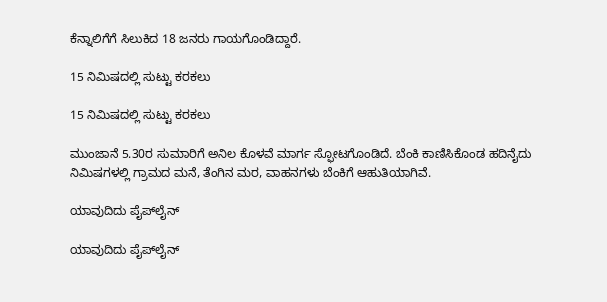ಕೆನ್ನಾಲಿಗೆಗೆ ಸಿಲುಕಿದ 18 ಜನರು ಗಾಯಗೊಂಡಿದ್ದಾರೆ.

15 ನಿಮಿಷದಲ್ಲಿ ಸುಟ್ಟು ಕರಕಲು

15 ನಿಮಿಷದಲ್ಲಿ ಸುಟ್ಟು ಕರಕಲು

ಮುಂಜಾನೆ 5.30ರ ಸುಮಾರಿಗೆ ಅನಿಲ ಕೊಳವೆ ಮಾರ್ಗ ಸ್ಫೋಟಗೊಂಡಿದೆ. ಬೆಂಕಿ ಕಾಣಿಸಿಕೊಂಡ ಹದಿನೈದು ನಿಮಿಷಗಳಲ್ಲಿ ಗ್ರಾಮದ ಮನೆ, ತೆಂಗಿನ ಮರ, ವಾಹನಗಳು ಬೆಂಕಿಗೆ ಆಹುತಿಯಾಗಿವೆ.

ಯಾವುದಿದು ಪೈಪ್‌ಲೈನ್‌

ಯಾವುದಿದು ಪೈಪ್‌ಲೈನ್‌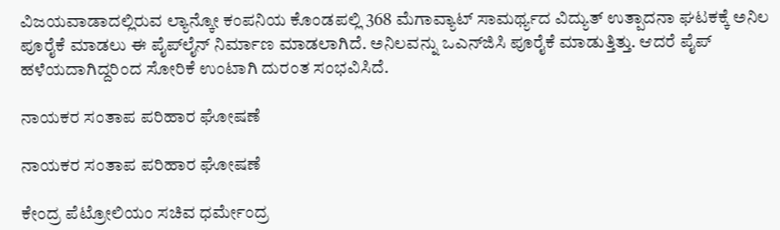ವಿಜಯವಾಡಾದಲ್ಲಿರುವ ಲ್ಯಾನ್ಕೋ ಕಂಪನಿಯ ಕೊಂಡಪಲ್ಲಿ 368 ಮೆಗಾವ್ಯಾಟ್‌ ಸಾಮರ್ಥ್ಯದ ವಿದ್ಯುತ್‌ ಉತ್ಪಾದನಾ ಘಟಕಕ್ಕೆ ಅನಿಲ ಪೂರೈಕೆ ಮಾಡಲು ಈ ಪೈಪ್‌ಲೈನ್‌ ನಿರ್ಮಾಣ ಮಾಡಲಾಗಿದೆ. ಅನಿಲವನ್ನು ಒಎನ್‌ಜಿಸಿ ಪೂರೈಕೆ ಮಾಡುತ್ತಿತ್ತು. ಆದರೆ ಪೈಪ್‌ ಹಳೆಯದಾಗಿದ್ದರಿಂದ ಸೋರಿಕೆ ಉಂಟಾಗಿ ದುರಂತ ಸಂಭವಿಸಿದೆ.

ನಾಯಕರ ಸಂತಾಪ ಪರಿಹಾರ ಘೋಷಣೆ

ನಾಯಕರ ಸಂತಾಪ ಪರಿಹಾರ ಘೋಷಣೆ

ಕೇಂದ್ರ ಪೆಟ್ರೋಲಿಯಂ ಸಚಿವ ಧರ್ಮೇಂದ್ರ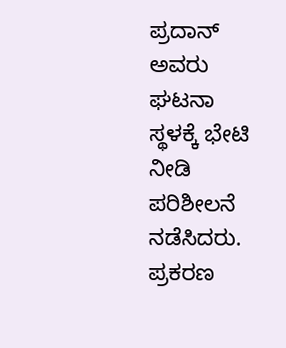ಪ್ರದಾನ್ ಅವರು ಘಟನಾ ಸ್ಥಳಕ್ಕೆ ಭೇಟಿ ನೀಡಿ ಪರಿಶೀಲನೆ ನಡೆಸಿದರು. ಪ್ರಕರಣ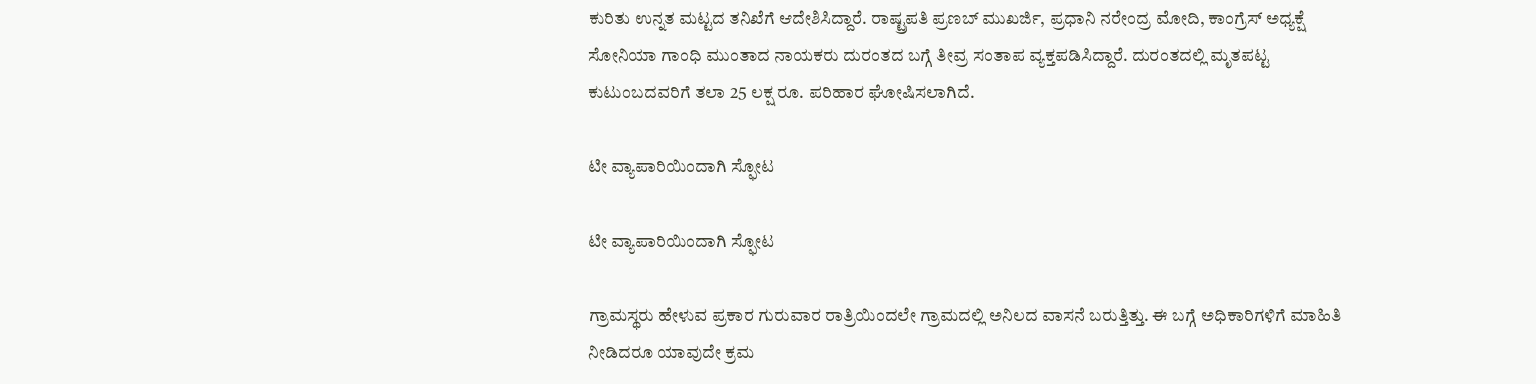ಕುರಿತು ಉನ್ನತ ಮಟ್ಟದ ತನಿಖೆಗೆ ಆದೇಶಿಸಿದ್ದಾರೆ. ರಾಷ್ಟ್ರಪತಿ ಪ್ರಣಬ್‌ ಮುಖರ್ಜಿ, ಪ್ರಧಾನಿ ನರೇಂದ್ರ ಮೋದಿ, ಕಾಂಗ್ರೆಸ್‌ ಅಧ್ಯಕ್ಷೆ ಸೋನಿಯಾ ಗಾಂಧಿ ಮುಂತಾದ ನಾಯಕರು ದುರಂತದ ಬಗ್ಗೆ ತೀವ್ರ ಸಂತಾಪ ವ್ಯಕ್ತಪಡಿಸಿದ್ದಾರೆ. ದುರಂತದಲ್ಲಿ ಮೃತಪಟ್ಟ ಕುಟುಂಬದವರಿಗೆ ತಲಾ 25 ಲಕ್ಷ ರೂ. ಪರಿಹಾರ ಘೋಷಿಸಲಾಗಿದೆ.

ಟೀ ವ್ಯಾಪಾರಿಯಿಂದಾಗಿ ಸ್ಫೋಟ

ಟೀ ವ್ಯಾಪಾರಿಯಿಂದಾಗಿ ಸ್ಫೋಟ

ಗ್ರಾಮಸ್ಥರು ಹೇಳುವ ಪ್ರಕಾರ ಗುರುವಾರ ರಾತ್ರಿಯಿಂದಲೇ ಗ್ರಾಮದಲ್ಲಿ ಅನಿಲದ ವಾಸನೆ ಬರುತ್ತಿತ್ತು. ಈ ಬಗ್ಗೆ ಅಧಿಕಾರಿಗಳಿಗೆ ಮಾಹಿತಿ ನೀಡಿದರೂ ಯಾವುದೇ ಕ್ರಮ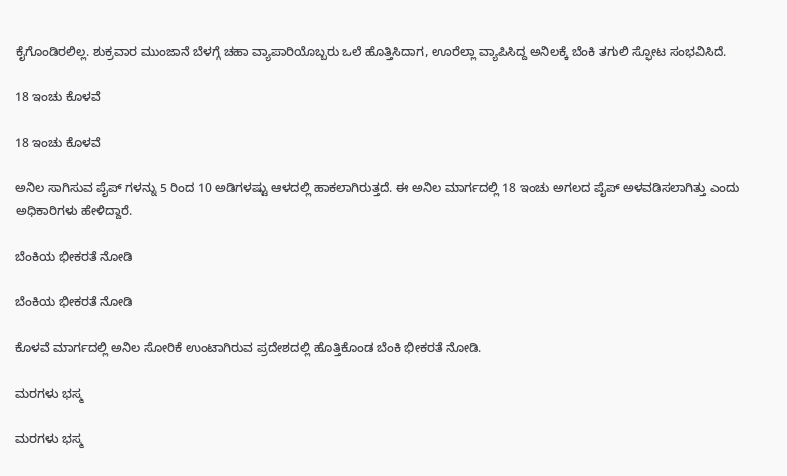ಕೈಗೊಂಡಿರಲಿಲ್ಲ. ಶುಕ್ರವಾರ ಮುಂಜಾನೆ ಬೆಳಗ್ಗೆ ಚಹಾ ವ್ಯಾಪಾರಿಯೊಬ್ಬರು ಒಲೆ ಹೊತ್ತಿಸಿದಾಗ, ಊರೆಲ್ಲಾ ವ್ಯಾಪಿಸಿದ್ದ ಅನಿಲಕ್ಕೆ ಬೆಂಕಿ ತಗುಲಿ ಸ್ಫೋಟ ಸಂಭವಿಸಿದೆ.

18 ಇಂಚು ಕೊಳವೆ

18 ಇಂಚು ಕೊಳವೆ

ಅನಿಲ ಸಾಗಿಸುವ ಪೈಪ್ ಗಳನ್ನು 5 ರಿಂದ 10 ಅಡಿಗಳಷ್ಟು ಆಳದಲ್ಲಿ ಹಾಕಲಾಗಿರುತ್ತದೆ. ಈ ಅನಿಲ ಮಾರ್ಗದಲ್ಲಿ 18 ಇಂಚು ಅಗಲದ ಪೈಪ್‌ ಅಳವಡಿಸಲಾಗಿತ್ತು ಎಂದು ಅಧಿಕಾರಿಗಳು ಹೇಳಿದ್ದಾರೆ.

ಬೆಂಕಿಯ ಭೀಕರತೆ ನೋಡಿ

ಬೆಂಕಿಯ ಭೀಕರತೆ ನೋಡಿ

ಕೊಳವೆ ಮಾರ್ಗದಲ್ಲಿ ಅನಿಲ ಸೋರಿಕೆ ಉಂಟಾಗಿರುವ ಪ್ರದೇಶದಲ್ಲಿ ಹೊತ್ತಿಕೊಂಡ ಬೆಂಕಿ ಭೀಕರತೆ ನೋಡಿ.

ಮರಗಳು ಭಸ್ಮ

ಮರಗಳು ಭಸ್ಮ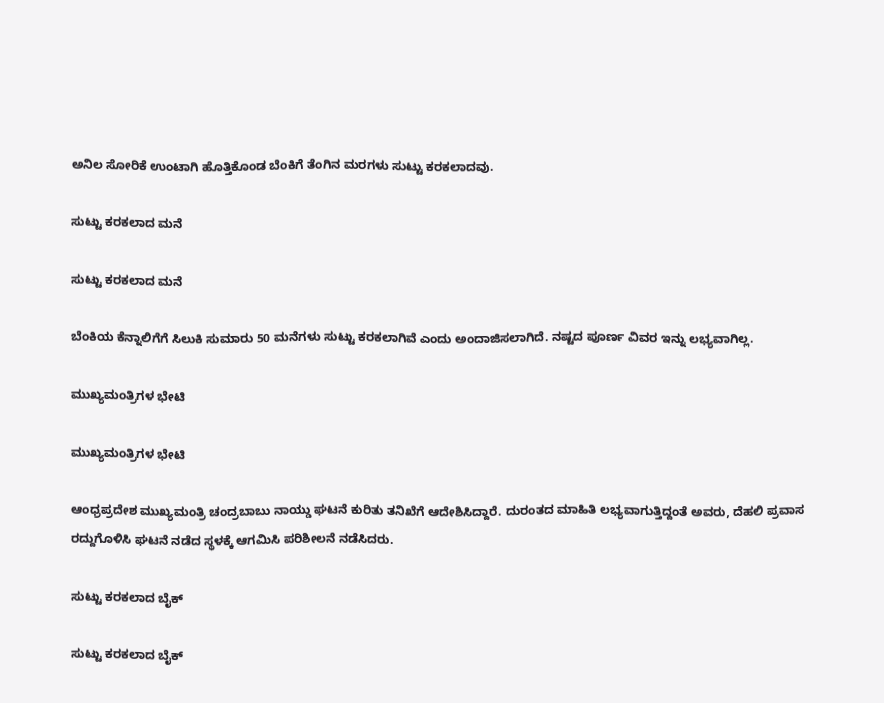ಅನಿಲ ಸೋರಿಕೆ ಉಂಟಾಗಿ ಹೊತ್ತಿಕೊಂಡ ಬೆಂಕಿಗೆ ತೆಂಗಿನ ಮರಗಳು ಸುಟ್ಟು ಕರಕಲಾದವು.

ಸುಟ್ಟು ಕರಕಲಾದ ಮನೆ

ಸುಟ್ಟು ಕರಕಲಾದ ಮನೆ

ಬೆಂಕಿಯ ಕೆನ್ನಾಲಿಗೆಗೆ ಸಿಲುಕಿ ಸುಮಾರು 50 ಮನೆಗಳು ಸುಟ್ಟು ಕರಕಲಾಗಿವೆ ಎಂದು ಅಂದಾಜಿಸಲಾಗಿದೆ. ನಷ್ಟದ ಪೂರ್ಣ ವಿವರ ಇನ್ನು ಲಭ್ಯವಾಗಿಲ್ಲ.

ಮುಖ್ಯಮಂತ್ರಿಗಳ ಭೇಟಿ

ಮುಖ್ಯಮಂತ್ರಿಗಳ ಭೇಟಿ

ಆಂಧ್ರಪ್ರದೇಶ ಮುಖ್ಯಮಂತ್ರಿ ಚಂದ್ರಬಾಬು ನಾಯ್ಡು ಘಟನೆ ಕುರಿತು ತನಿಖೆಗೆ ಆದೇಶಿಸಿದ್ದಾರೆ. ದುರಂತದ ಮಾಹಿತಿ ಲಭ್ಯವಾಗುತ್ತಿದ್ದಂತೆ ಅವರು, ದೆಹಲಿ ಪ್ರವಾಸ ರದ್ದುಗೊಳಿಸಿ ಘಟನೆ ನಡೆದ ಸ್ಥಳಕ್ಕೆ ಆಗಮಿಸಿ ಪರಿಶೀಲನೆ ನಡೆಸಿದರು.

ಸುಟ್ಟು ಕರಕಲಾದ ಬೈಕ್

ಸುಟ್ಟು ಕರಕಲಾದ ಬೈಕ್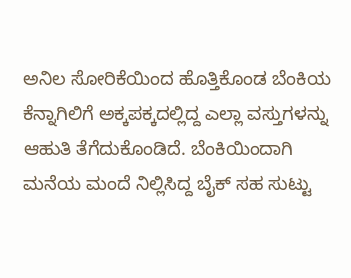ಅನಿಲ ಸೋರಿಕೆಯಿಂದ ಹೊತ್ತಿಕೊಂಡ ಬೆಂಕಿಯ ಕೆನ್ನಾಗಿಲಿಗೆ ಅಕ್ಕಪಕ್ಕದಲ್ಲಿದ್ದ ಎಲ್ಲಾ ವಸ್ತುಗಳನ್ನು ಆಹುತಿ ತೆಗೆದುಕೊಂಡಿದೆ. ಬೆಂಕಿಯಿಂದಾಗಿ ಮನೆಯ ಮಂದೆ ನಿಲ್ಲಿಸಿದ್ದ ಬೈಕ್ ಸಹ ಸುಟ್ಟು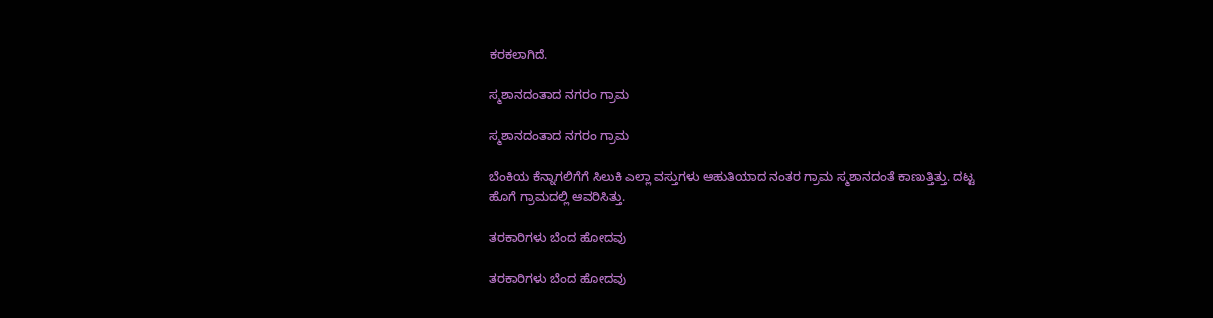ಕರಕಲಾಗಿದೆ.

ಸ್ಮಶಾನದಂತಾದ ನಗರಂ ಗ್ರಾಮ

ಸ್ಮಶಾನದಂತಾದ ನಗರಂ ಗ್ರಾಮ

ಬೆಂಕಿಯ ಕೆನ್ನಾಗಲಿಗೆಗೆ ಸಿಲುಕಿ ಎಲ್ಲಾ ವಸ್ತುಗಳು ಆಹುತಿಯಾದ ನಂತರ ಗ್ರಾಮ ಸ್ಮಶಾನದಂತೆ ಕಾಣುತ್ತಿತ್ತು. ದಟ್ಟ ಹೊಗೆ ಗ್ರಾಮದಲ್ಲಿ ಆವರಿಸಿತ್ತು.

ತರಕಾರಿಗಳು ಬೆಂದ ಹೋದವು

ತರಕಾರಿಗಳು ಬೆಂದ ಹೋದವು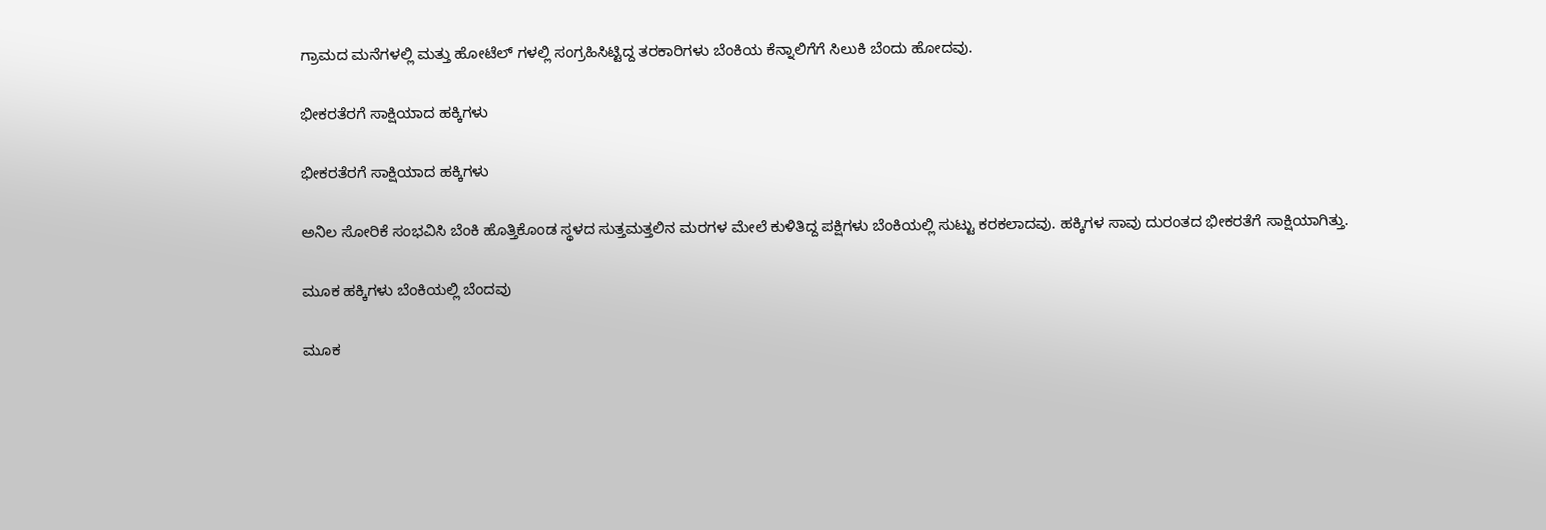ಗ್ರಾಮದ ಮನೆಗಳಲ್ಲಿ ಮತ್ತು ಹೋಟೆಲ್ ಗಳಲ್ಲಿ ಸಂಗ್ರಹಿಸಿಟ್ಟಿದ್ದ ತರಕಾರಿಗಳು ಬೆಂಕಿಯ ಕೆನ್ನಾಲಿಗೆಗೆ ಸಿಲುಕಿ ಬೆಂದು ಹೋದವು.

ಭೀಕರತೆರಗೆ ಸಾಕ್ಷಿಯಾದ ಹಕ್ಕಿಗಳು

ಭೀಕರತೆರಗೆ ಸಾಕ್ಷಿಯಾದ ಹಕ್ಕಿಗಳು

ಅನಿಲ ಸೋರಿಕೆ ಸಂಭವಿಸಿ ಬೆಂಕಿ ಹೊತ್ತಿಕೊಂಡ ಸ್ಥಳದ ಸುತ್ತಮತ್ತಲಿನ ಮರಗಳ ಮೇಲೆ ಕುಳಿತಿದ್ದ ಪಕ್ಷಿಗಳು ಬೆಂಕಿಯಲ್ಲಿ ಸುಟ್ಟು ಕರಕಲಾದವು. ಹಕ್ಕಿಗಳ ಸಾವು ದುರಂತದ ಭೀಕರತೆಗೆ ಸಾಕ್ಷಿಯಾಗಿತ್ತು.

ಮೂಕ ಹಕ್ಕಿಗಳು ಬೆಂಕಿಯಲ್ಲಿ ಬೆಂದವು

ಮೂಕ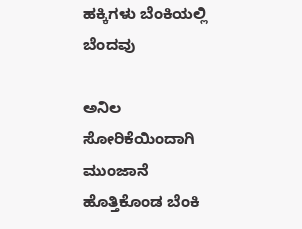ಹಕ್ಕಿಗಳು ಬೆಂಕಿಯಲ್ಲಿ ಬೆಂದವು

ಅನಿಲ ಸೋರಿಕೆಯಿಂದಾಗಿ ಮುಂಜಾನೆ ಹೊತ್ತಿಕೊಂಡ ಬೆಂಕಿ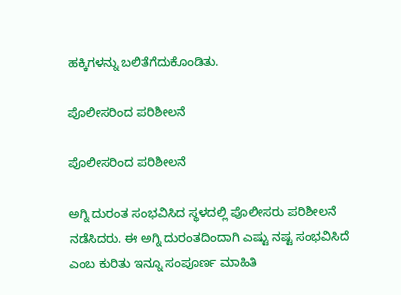ಹಕ್ಕಿಗಳನ್ನು ಬಲಿತೆಗೆದುಕೊಂಡಿತು.

ಪೊಲೀಸರಿಂದ ಪರಿಶೀಲನೆ

ಪೊಲೀಸರಿಂದ ಪರಿಶೀಲನೆ

ಅಗ್ನಿ ದುರಂತ ಸಂಭವಿಸಿದ ಸ್ಥಳದಲ್ಲಿ ಪೊಲೀಸರು ಪರಿಶೀಲನೆ ನಡೆಸಿದರು. ಈ ಅಗ್ನಿ ದುರಂತದಿಂದಾಗಿ ಎಷ್ಟು ನಷ್ಟ ಸಂಭವಿಸಿದೆ ಎಂಬ ಕುರಿತು ಇನ್ನೂ ಸಂಪೂರ್ಣ ಮಾಹಿತಿ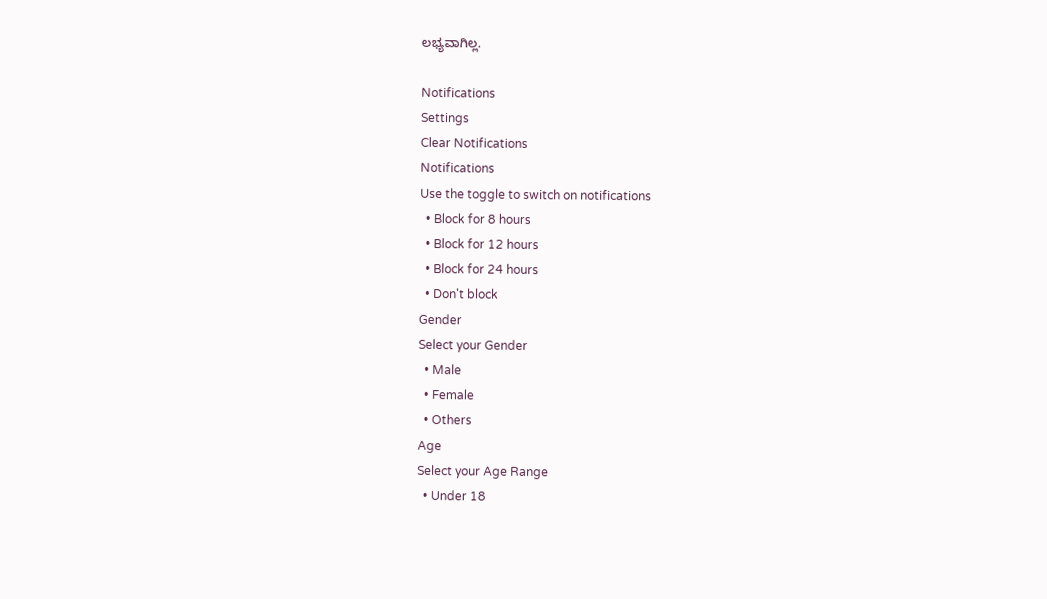ಲಭ್ಯವಾಗಿಲ್ಲ.

Notifications
Settings
Clear Notifications
Notifications
Use the toggle to switch on notifications
  • Block for 8 hours
  • Block for 12 hours
  • Block for 24 hours
  • Don't block
Gender
Select your Gender
  • Male
  • Female
  • Others
Age
Select your Age Range
  • Under 18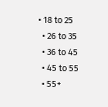• 18 to 25
  • 26 to 35
  • 36 to 45
  • 45 to 55
  • 55+